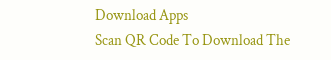Download Apps
Scan QR Code To Download The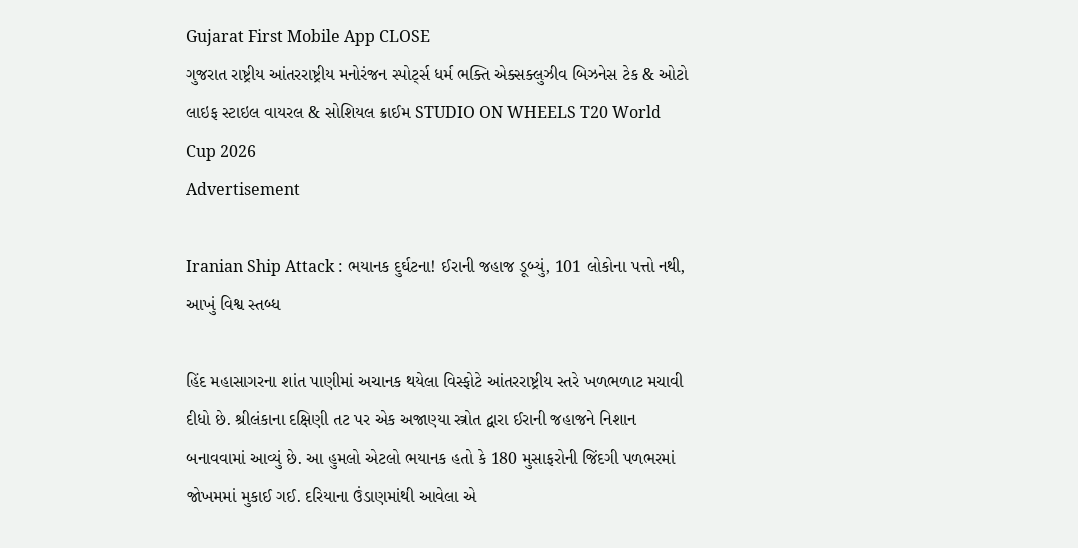Gujarat First Mobile App CLOSE
ગુજરાત રાષ્ટ્રીય આંતરરાષ્ટ્રીય મનોરંજન સ્પોર્ટ્સ ધર્મ ભક્તિ એક્સક્લુઝીવ બિઝનેસ ટેક & ઓટો લાઇફ સ્ટાઇલ વાયરલ & સોશિયલ ક્રાઈમ STUDIO ON WHEELS T20 World Cup 2026
Advertisement

Iranian Ship Attack : ભયાનક દુર્ઘટના! ઈરાની જહાજ ડૂબ્યું, 101 લોકોના પત્તો નથી, આખું વિશ્વ સ્તબ્ધ

હિંદ મહાસાગરના શાંત પાણીમાં અચાનક થયેલા વિસ્ફોટે આંતરરાષ્ટ્રીય સ્તરે ખળભળાટ મચાવી દીધો છે. શ્રીલંકાના દક્ષિણી તટ પર એક અજાણ્યા સ્ત્રોત દ્વારા ઈરાની જહાજને નિશાન બનાવવામાં આવ્યું છે. આ હુમલો એટલો ભયાનક હતો કે 180 મુસાફરોની જિંદગી પળભરમાં જોખમમાં મુકાઈ ગઈ. દરિયાના ઉંડાણમાંથી આવેલા એ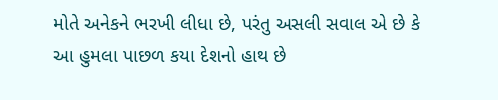મોતે અનેકને ભરખી લીધા છે, પરંતુ અસલી સવાલ એ છે કે આ હુમલા પાછળ કયા દેશનો હાથ છે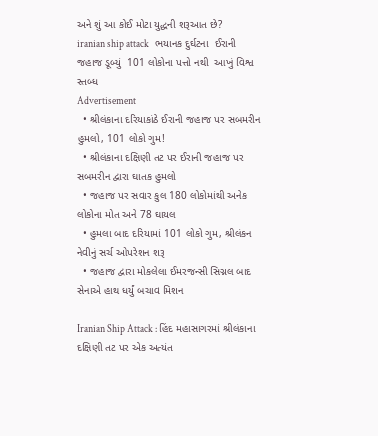અને શું આ કોઈ મોટા યુદ્ધની શરૂઆત છે?
iranian ship attack   ભયાનક દુર્ઘટના  ઈરાની જહાજ ડૂબ્યું  101 લોકોના પત્તો નથી  આખું વિશ્વ સ્તબ્ધ
Advertisement
  • શ્રીલંકાના દરિયાકાંઠે ઈરાની જહાજ પર સબમરીન હુમલો, 101 લોકો ગુમ!
  • શ્રીલંકાના દક્ષિણી તટ પર ઈરાની જહાજ પર સબમરીન દ્વારા ઘાતક હુમલો
  • જહાજ પર સવાર કુલ 180 લોકોમાંથી અનેક લોકોના મોત અને 78 ઘાયલ
  • હુમલા બાદ દરિયામાં 101 લોકો ગુમ, શ્રીલંકન નેવીનું સર્ચ ઓપરેશન શરૂ
  • જહાજ દ્વારા મોકલેલા ઈમરજન્સી સિગ્નલ બાદ સેનાએ હાથ ધર્યું બચાવ મિશન

Iranian Ship Attack : હિંદ મહાસાગરમાં શ્રીલંકાના દક્ષિણી તટ પર એક અત્યંત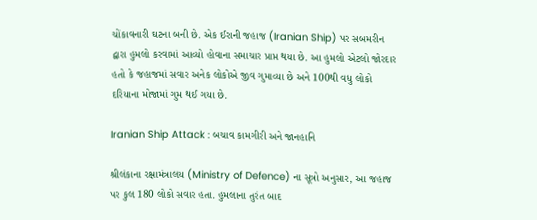ચોંકાવનારી ઘટના બની છે. એક ઈરાની જહાજ (Iranian Ship) પર સબમરીન દ્વારા હુમલો કરવામાં આવ્યો હોવાના સમાચાર પ્રાપ્ત થયા છે. આ હુમલો એટલો જોરદાર હતો કે જહાજમાં સવાર અનેક લોકોએ જીવ ગુમાવ્યા છે અને 100થી વધુ લોકો દરિયાના મોજામાં ગુમ થઈ ગયા છે.

Iranian Ship Attack : બચાવ કામગીરી અને જાનહાનિ

શ્રીલંકાના રક્ષામંત્રાલય (Ministry of Defence) ના સૂત્રો અનુસાર, આ જહાજ પર કુલ 180 લોકો સવાર હતા. હુમલાના તુરંત બાદ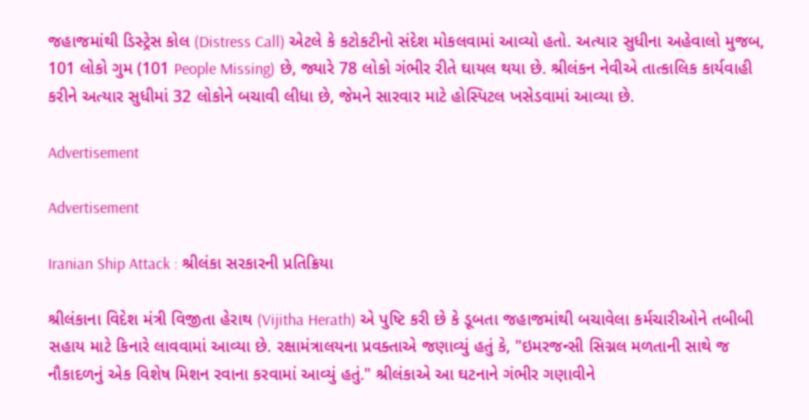જહાજમાંથી ડિસ્ટ્રેસ કોલ (Distress Call) એટલે કે કટોકટીનો સંદેશ મોકલવામાં આવ્યો હતો. અત્યાર સુધીના અહેવાલો મુજબ, 101 લોકો ગુમ (101 People Missing) છે, જ્યારે 78 લોકો ગંભીર રીતે ઘાયલ થયા છે. શ્રીલંકન નેવીએ તાત્કાલિક કાર્યવાહી કરીને અત્યાર સુધીમાં 32 લોકોને બચાવી લીધા છે, જેમને સારવાર માટે હોસ્પિટલ ખસેડવામાં આવ્યા છે.

Advertisement

Advertisement

Iranian Ship Attack : શ્રીલંકા સરકારની પ્રતિક્રિયા

શ્રીલંકાના વિદેશ મંત્રી વિજીતા હેરાથ (Vijitha Herath) એ પુષ્ટિ કરી છે કે ડૂબતા જહાજમાંથી બચાવેલા કર્મચારીઓને તબીબી સહાય માટે કિનારે લાવવામાં આવ્યા છે. રક્ષામંત્રાલયના પ્રવક્તાએ જણાવ્યું હતું કે, "ઇમરજન્સી સિગ્નલ મળતાની સાથે જ નૌકાદળનું એક વિશેષ મિશન રવાના કરવામાં આવ્યું હતું." શ્રીલંકાએ આ ઘટનાને ગંભીર ગણાવીને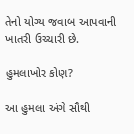તેનો યોગ્ય જવાબ આપવાની ખાતરી ઉચ્ચારી છે.

હુમલાખોર કોણ?

આ હુમલા અંગે સૌથી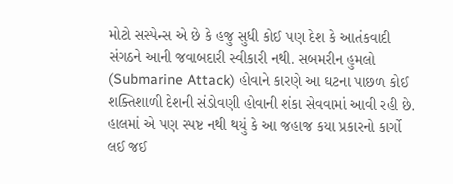મોટો સસ્પેન્સ એ છે કે હજુ સુધી કોઈ પણ દેશ કે આતંકવાદી સંગઠને આની જવાબદારી સ્વીકારી નથી. સબમરીન હુમલો (Submarine Attack) હોવાને કારણે આ ઘટના પાછળ કોઈ શક્તિશાળી દેશની સંડોવણી હોવાની શંકા સેવવામાં આવી રહી છે. હાલમાં એ પણ સ્પષ્ટ નથી થયું કે આ જહાજ કયા પ્રકારનો કાર્ગો લઈ જઈ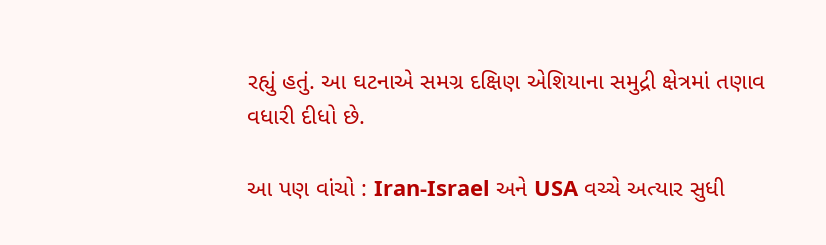રહ્યું હતું. આ ઘટનાએ સમગ્ર દક્ષિણ એશિયાના સમુદ્રી ક્ષેત્રમાં તણાવ વધારી દીધો છે.

આ પણ વાંચો : Iran-Israel અને USA વચ્ચે અત્યાર સુધી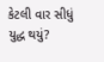કેટલી વાર સીધું યુદ્ધ થયું?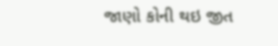જાણો કોની થઇ જીત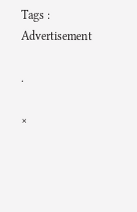Tags :
Advertisement

.

×